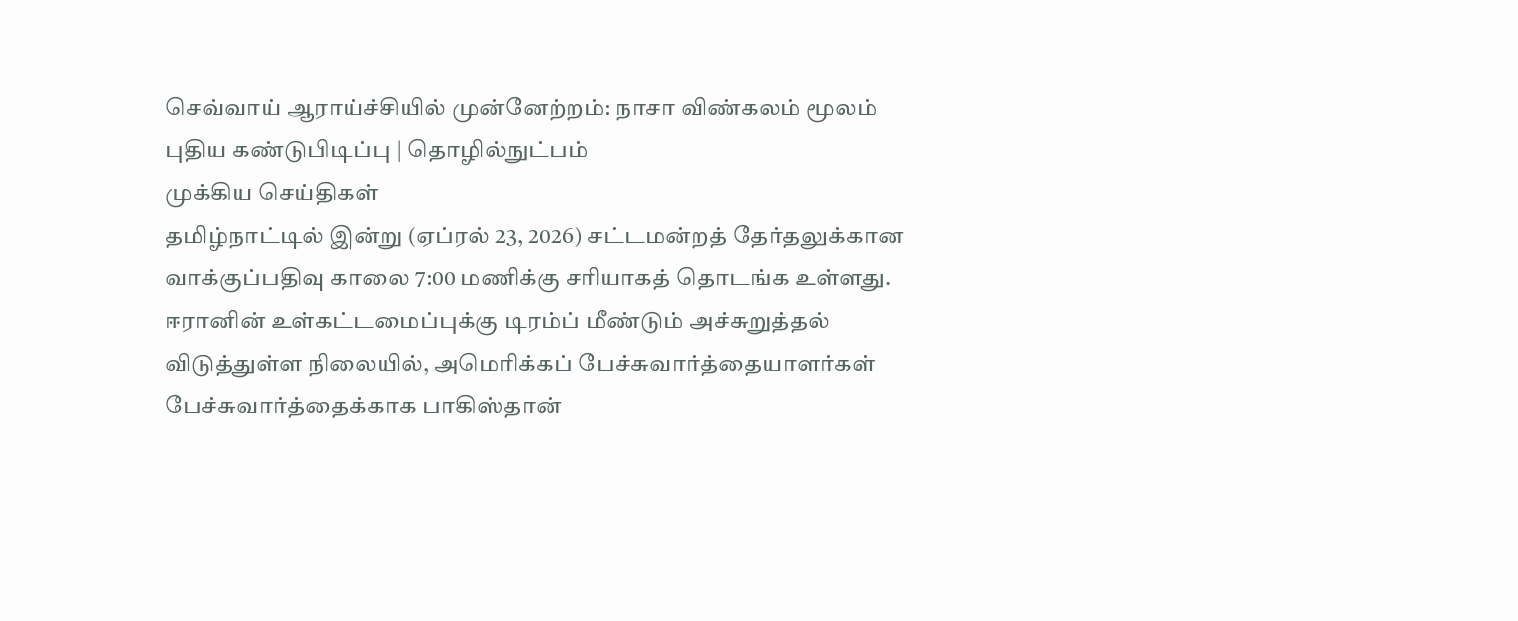செவ்வாய் ஆராய்ச்சியில் முன்னேற்றம்: நாசா விண்கலம் மூலம் புதிய கண்டுபிடிப்பு | தொழில்நுட்பம்
முக்கிய செய்திகள்
தமிழ்நாட்டில் இன்று (ஏப்ரல் 23, 2026) சட்டமன்றத் தேர்தலுக்கான வாக்குப்பதிவு காலை 7:00 மணிக்கு சரியாகத் தொடங்க உள்ளது. ஈரானின் உள்கட்டமைப்புக்கு டிரம்ப் மீண்டும் அச்சுறுத்தல் விடுத்துள்ள நிலையில், அமெரிக்கப் பேச்சுவார்த்தையாளர்கள் பேச்சுவார்த்தைக்காக பாகிஸ்தான்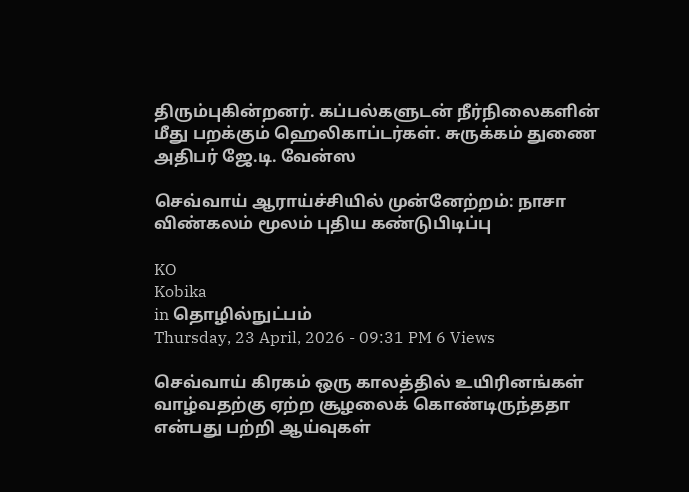திரும்புகின்றனர். கப்பல்களுடன் நீர்நிலைகளின் மீது பறக்கும் ஹெலிகாப்டர்கள். சுருக்கம் துணை அதிபர் ஜே.டி. வேன்ஸ

செவ்வாய் ஆராய்ச்சியில் முன்னேற்றம்: நாசா விண்கலம் மூலம் புதிய கண்டுபிடிப்பு

KO
Kobika
in தொழில்நுட்பம்
Thursday, 23 April, 2026 - 09:31 PM 6 Views

செவ்வாய் கிரகம் ஒரு காலத்தில் உயிரினங்கள் வாழ்வதற்கு ஏற்ற சூழலைக் கொண்டிருந்ததா என்பது பற்றி ஆய்வுகள்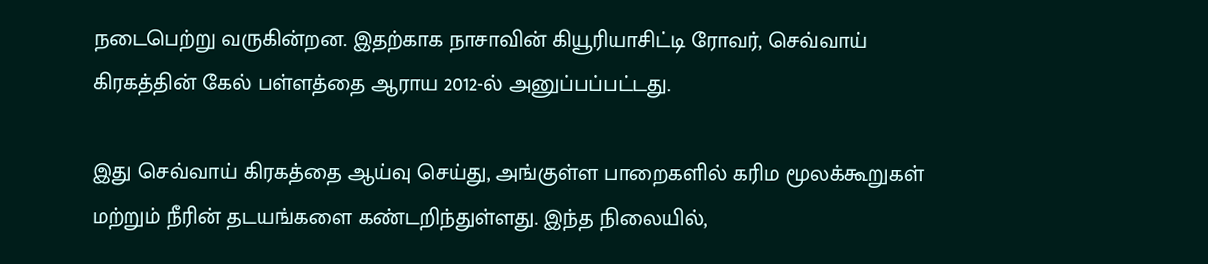நடைபெற்று வருகின்றன. இதற்காக நாசாவின் கியூரியாசிட்டி ரோவர், செவ்வாய் கிரகத்தின் கேல் பள்ளத்தை ஆராய 2012-ல் அனுப்பப்பட்டது.

இது செவ்வாய் கிரகத்தை ஆய்வு செய்து, அங்குள்ள பாறைகளில் கரிம மூலக்கூறுகள் மற்றும் நீரின் தடயங்களை கண்டறிந்துள்ளது. இந்த நிலையில்,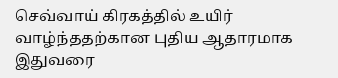செவ்வாய் கிரகத்தில் உயிர் வாழ்ந்ததற்கான புதிய ஆதாரமாக இதுவரை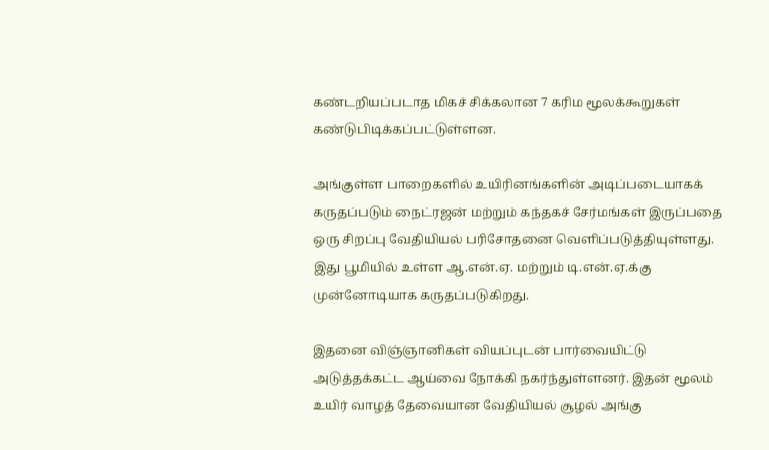கண்டறியப்படாத மிகச் சிக்கலான 7 கரிம மூலக்கூறுகள் கண்டுபிடிக்கப்பட்டுள்ளன.

அங்குள்ள பாறைகளில் உயிரினங்களின் அடிப்படையாகக் கருதப்படும் நைட்ரஜன் மற்றும் கந்தகச் சேர்மங்கள் இருப்பதை ஒரு சிறப்பு வேதியியல் பரிசோதனை வெளிப்படுத்தியுள்ளது. இது பூமியில் உள்ள ஆ.என்.ஏ. மற்றும் டி.என்.ஏ.க்கு முன்னோடியாக கருதப்படுகிறது.

இதனை விஞ்ஞானிகள் வியப்புடன் பார்வையிட்டு அடுத்தக்கட்ட ஆய்வை நோக்கி நகர்ந்துள்ளனர். இதன் மூலம் உயிர் வாழத் தேவையான வேதியியல் சூழல் அங்கு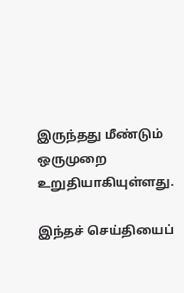இருந்தது மீண்டும் ஒருமுறை உறுதியாகியுள்ளது.

இந்தச் செய்தியைப்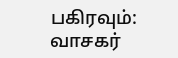பகிரவும்:
வாசகர்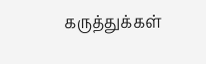கருத்துக்கள்